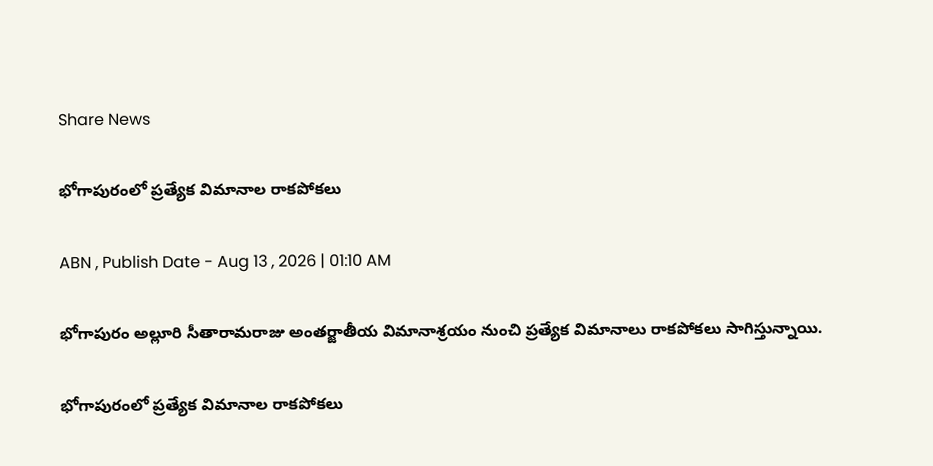Share News

భోగాపురంలో ప్రత్యేక విమానాల రాకపోకలు

ABN , Publish Date - Aug 13 , 2026 | 01:10 AM

భోగాపురం అల్లూరి సీతారామరాజు అంతర్జాతీయ విమానాశ్రయం నుంచి ప్రత్యేక విమానాలు రాకపోకలు సాగిస్తున్నాయి.

భోగాపురంలో ప్రత్యేక విమానాల రాకపోకలు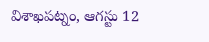విశాఖపట్నం, ఆగస్టు 12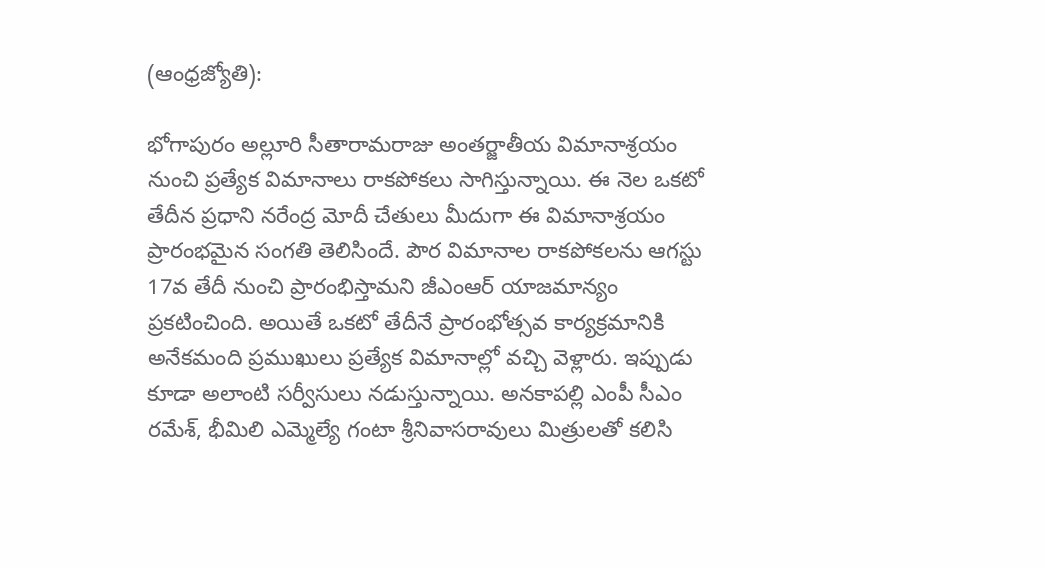(ఆంధ్రజ్యోతి):

భోగాపురం అల్లూరి సీతారామరాజు అంతర్జాతీయ విమానాశ్రయం నుంచి ప్రత్యేక విమానాలు రాకపోకలు సాగిస్తున్నాయి. ఈ నెల ఒకటో తేదీన ప్రధాని నరేంద్ర మోదీ చేతులు మీదుగా ఈ విమానాశ్రయం ప్రారంభమైన సంగతి తెలిసిందే. పౌర విమానాల రాకపోకలను ఆగస్టు 17వ తేదీ నుంచి ప్రారంభిస్తామని జీఎంఆర్‌ యాజమాన్యం ప్రకటించింది. అయితే ఒకటో తేదీనే ప్రారంభోత్సవ కార్యక్రమానికి అనేకమంది ప్రముఖులు ప్రత్యేక విమానాల్లో వచ్చి వెళ్లారు. ఇప్పుడు కూడా అలాంటి సర్వీసులు నడుస్తున్నాయి. అనకాపల్లి ఎంపీ సీఎం రమేశ్‌, భీమిలి ఎమ్మెల్యే గంటా శ్రీనివాసరావులు మిత్రులతో కలిసి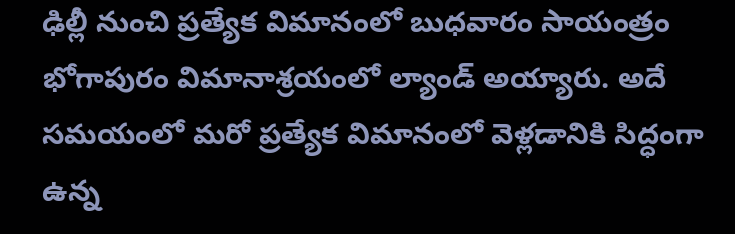ఢిల్లీ నుంచి ప్రత్యేక విమానంలో బుధవారం సాయంత్రం భోగాపురం విమానాశ్రయంలో ల్యాండ్‌ అయ్యారు. అదే సమయంలో మరో ప్రత్యేక విమానంలో వెళ్లడానికి సిద్ధంగా ఉన్న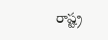రాష్ట్ర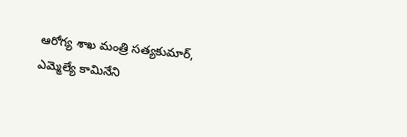ఆరోగ్య శాఖ మంత్రి సత్యకుమార్‌, ఎమ్మెల్యే కామినేని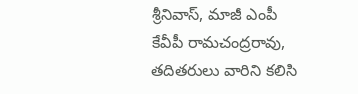శ్రీనివాస్‌, మాజీ ఎంపీ కేవీపీ రామచంద్రరావు, తదితరులు వారిని కలిసి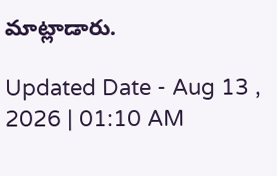మాట్లాడారు.

Updated Date - Aug 13 , 2026 | 01:10 AM